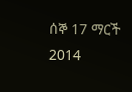ሰኞ 17 ማርች 2014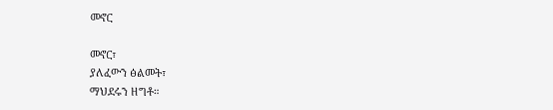መኖር

መኖር፣
ያለፈውን ፅልመት፣
ማህደሩን ዘግቶ።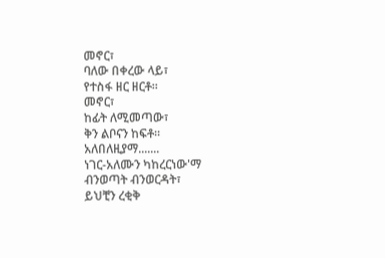መኖር፣
ባለው በቀረው ላይ፣
የተስፋ ዘር ዘርቶ።
መኖር፣
ከፊት ለሚመጣው፣
ቅን ልቦናን ከፍቶ።
አለበለዚያማ.......
ነገር-አለሙን ካከረርነው'ማ
ብንወጣት ብንወርዳት፣
ይህቺን ረቂቅ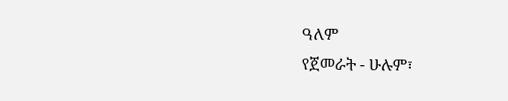ዓለም
የጀመራት - ሁሉም፣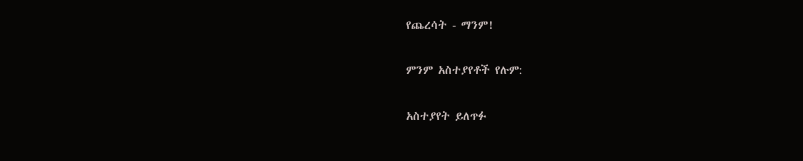የጨረሳት - ማንም!

ምንም አስተያየቶች የሉም:

አስተያየት ይለጥፉ